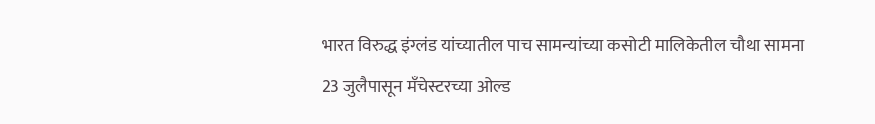भारत विरुद्ध इंग्लंड यांच्यातील पाच सामन्यांच्या कसोटी मालिकेतील चौथा सामना 23 जुलैपासून मॅंचेस्टरच्या ओल्ड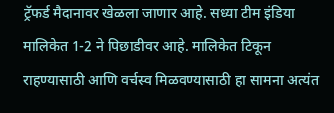ट्रॅफर्ड मैदानावर खेळला जाणार आहे. सध्या टीम इंडिया मालिकेत 1-2 ने पिछाडीवर आहे. मालिकेत टिकून राहण्यासाठी आणि वर्चस्व मिळवण्यासाठी हा सामना अत्यंत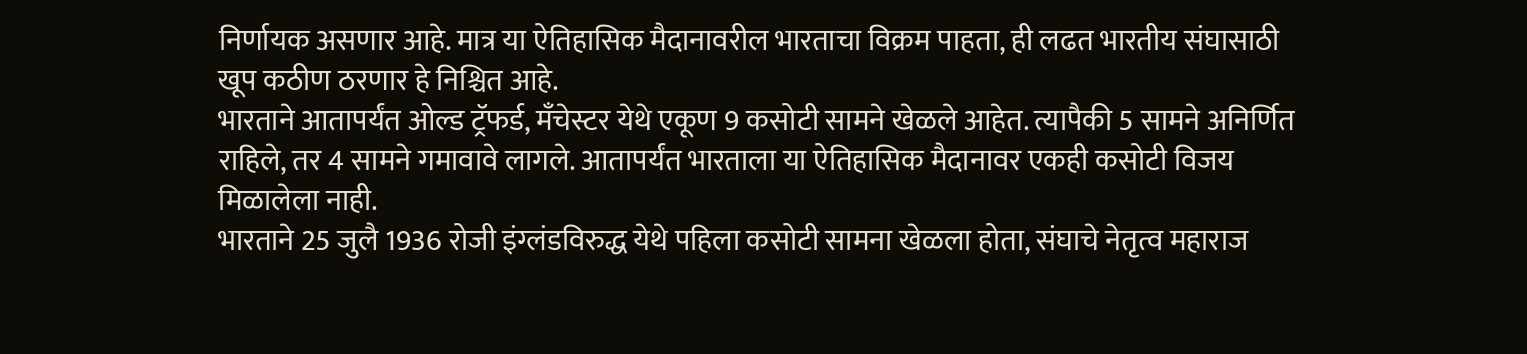निर्णायक असणार आहे. मात्र या ऐतिहासिक मैदानावरील भारताचा विक्रम पाहता, ही लढत भारतीय संघासाठी खूप कठीण ठरणार हे निश्चित आहे.
भारताने आतापर्यंत ओल्ड ट्रॅफर्ड, मँचेस्टर येथे एकूण 9 कसोटी सामने खेळले आहेत. त्यापैकी 5 सामने अनिर्णित राहिले, तर 4 सामने गमावावे लागले. आतापर्यंत भारताला या ऐतिहासिक मैदानावर एकही कसोटी विजय मिळालेला नाही.
भारताने 25 जुलै 1936 रोजी इंग्लंडविरुद्ध येथे पहिला कसोटी सामना खेळला होता, संघाचे नेतृत्व महाराज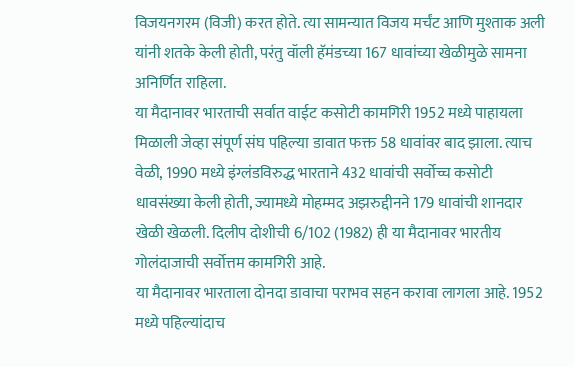विजयनगरम (विजी) करत होते. त्या सामन्यात विजय मर्चंट आणि मुश्ताक अली यांनी शतके केली होती, परंतु वॉली हॅमंडच्या 167 धावांच्या खेळीमुळे सामना अनिर्णित राहिला.
या मैदानावर भारताची सर्वात वाईट कसोटी कामगिरी 1952 मध्ये पाहायला मिळाली जेव्हा संपूर्ण संघ पहिल्या डावात फक्त 58 धावांवर बाद झाला. त्याच वेळी, 1990 मध्ये इंग्लंडविरुद्ध भारताने 432 धावांची सर्वोच्च कसोटी धावसंख्या केली होती, ज्यामध्ये मोहम्मद अझरुद्दीनने 179 धावांची शानदार खेळी खेळली. दिलीप दोशीची 6/102 (1982) ही या मैदानावर भारतीय गोलंदाजाची सर्वोत्तम कामगिरी आहे.
या मैदानावर भारताला दोनदा डावाचा पराभव सहन करावा लागला आहे. 1952 मध्ये पहिल्यांदाच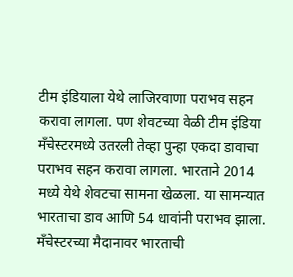टीम इंडियाला येथे लाजिरवाणा पराभव सहन करावा लागला. पण शेवटच्या वेळी टीम इंडिया मँचेस्टरमध्ये उतरली तेव्हा पुन्हा एकदा डावाचा पराभव सहन करावा लागला. भारताने 2014 मध्ये येथे शेवटचा सामना खेळला. या सामन्यात भारताचा डाव आणि 54 धावांनी पराभव झाला.
मँचेस्टरच्या मैदानावर भारताची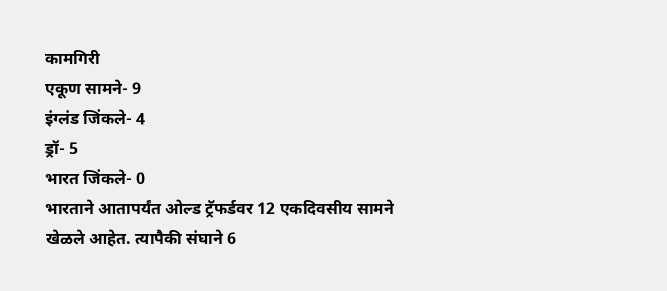कामगिरी
एकूण सामने- 9
इंग्लंड जिंकले- 4
ड्रॉ- 5
भारत जिंकले- 0
भारताने आतापर्यंत ओल्ड ट्रॅफर्डवर 12 एकदिवसीय सामने खेळले आहेत. त्यापैकी संघाने 6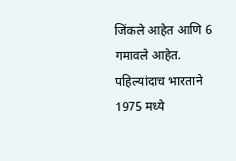जिंकले आहेत आणि 6 गमावले आहेत. पहिल्यांदाच भारताने 1975 मध्ये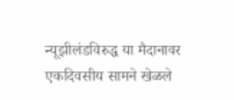न्यूझीलंडविरुद्ध या मैदानावर एकदिवसीय सामने खेळले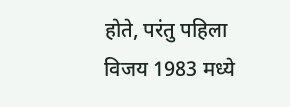होते, परंतु पहिला विजय 1983 मध्ये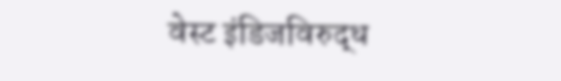वेस्ट इंडिजविरुद्ध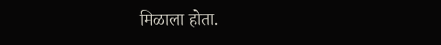मिळाला होता.